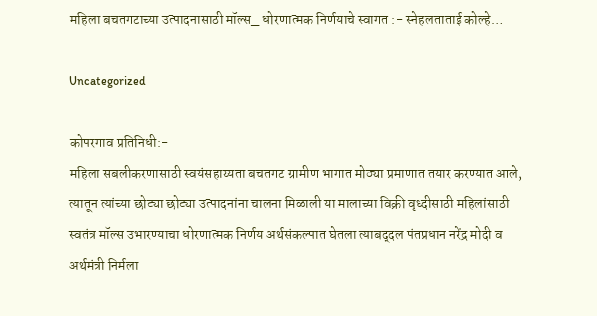महिला बचतगटाच्या उत्पादनासाठी मॉल्स_ धोरणात्मक निर्णयाचे स्वागत :- स्नेहलताताई कोल्हे…

Uncategorized

कोपरगाव प्रतिनिधी:-
महिला सबलीकरणासाठी स्वयंसहाय्यता बचतगट ग्रामीण भागात मोठ्या प्रमाणात तयार करण्यात आले, त्यातून त्यांच्या छोट्या छोट्या उत्पाद‌नांना चालना मिळाली या मालाच्या विक्री वृध्दीसाठी महिलांसाठी स्वतंत्र मॉल्स उभारण्याचा धोरणात्मक निर्णय अर्थसंकल्पात घेतला त्याबद्‌दल पंतप्रधान नरेंद्र मोदी व अर्थमंत्री निर्मला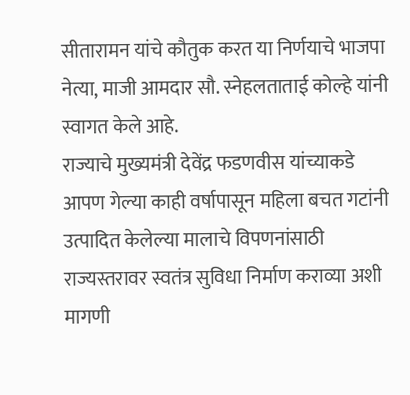सीतारामन यांचे कौतुक करत या निर्णयाचे भाजपा नेत्या, माजी आमदार सौ. स्नेहलताताई कोल्हे यांनी स्वागत केले आहे.
राज्याचे मुख्यमंत्री देवेंद्र फडणवीस यांच्याकडे आपण गेल्या काही वर्षापासून महिला बचत गटांनी उत्पादित केलेल्या मालाचे विपणनांसाठी राज्यस्तरावर स्वतंत्र सुविधा निर्माण कराव्या अशी मागणी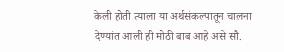केली होती त्याला या अर्थसंकल्पातून चालना देण्यांत आली ही मोठी बाब आहे असे सौ.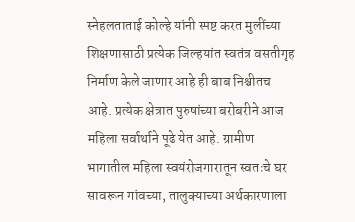स्नेहलताताई कोल्हे यांनी स्पष्ट करत मुलींच्या शिक्षणासाठी प्रत्येक जिल्ह‌यांत स्वतंत्र वसतीगृह निर्माण केले जाणार आहे ही बाब निश्चीतच आहे. प्रत्येक क्षेत्रात पुरुषांच्या बरोबरीने आज महिला सर्वार्थाने पूढे येत आहे. ग्रामीण भागातील महिला स्वयंरोजगारातून स्वतःचे घर सावरून गांवच्या, तालुक्याच्या अर्थकारणाला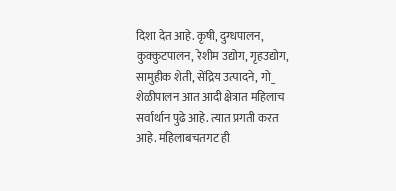दिशा देत आहे. कृषी, दुग्धपालन, कुक्कुटपालन, रेशीम उद्योग, गृहउद्योग, सामुहीक शेती, सेंद्रिय उत्पादने, गो_ शेळीपालन आत आदी क्षेत्रात महिलाच सर्वार्थान पुढे आहे. त्यात प्रगती करत आहे. महिलाबचतगट ही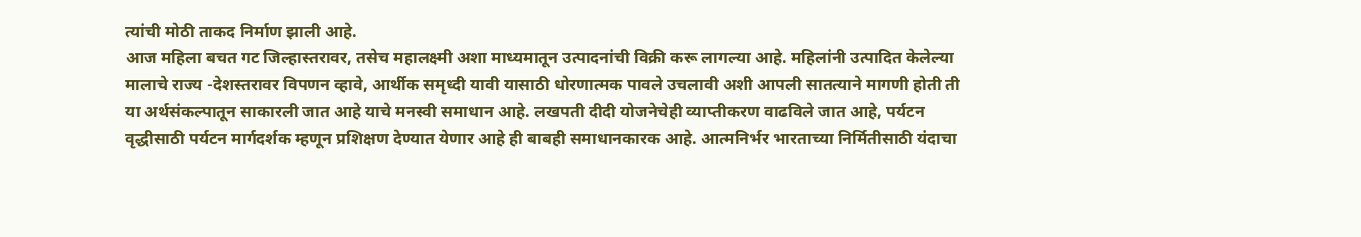त्यांची मोठी ताकद निर्माण झाली आहे.
आज महिला बचत गट जिल्हास्तरावर, तसेच महालक्ष्मी अशा माध्यमातून उत्पादनांची विक्री करू लागल्या आहे. महिलांनी उत्पादित केलेल्या मालाचे राज्य -देशस्तरावर विपणन व्हावे, आर्थीक समृध्दी यावी यासाठी धोरणात्मक पावले उचलावी अशी आपली सातत्याने मागणी होती ती या अर्थसंकल्पातून साकारली जात आहे याचे मनस्वी समाधान आहे. लखपती दीदी योजनेचेही व्याप्तीकरण वाढविले जात आहे, पर्यटन वृद्धीसाठी पर्यटन मार्गदर्शक म्हणून प्रशिक्षण देण्यात येणार आहे ही बाबही समाधानकारक आहे. आत्मनिर्भर भारताच्या निर्मितीसाठी यंदाचा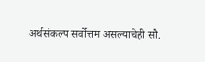अर्थसंकल्प सर्वोत्तम असल्याचेही सौ.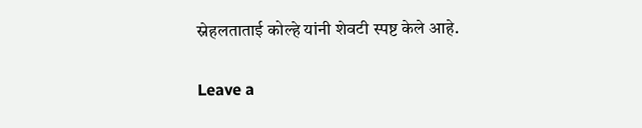स्नेहलताताई कोल्हे यांनी शेवटी स्पष्ट केले आहे.

Leave a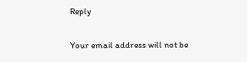Reply

Your email address will not be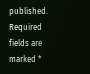published. Required fields are marked *